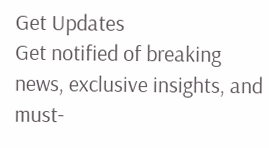Get Updates
Get notified of breaking news, exclusive insights, and must-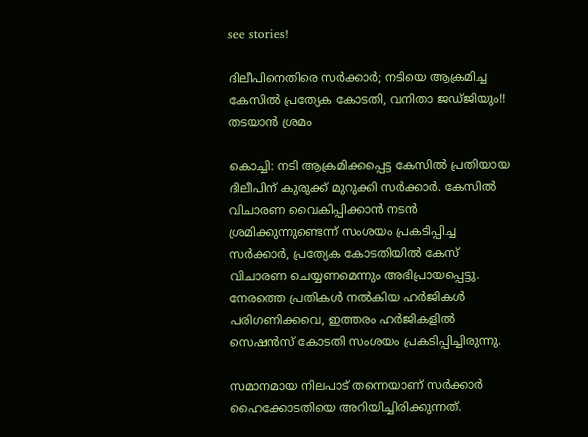see stories!

ദിലീപിനെതിരെ സര്‍ക്കാര്‍; നടിയെ ആക്രമിച്ച കേസില്‍ പ്രത്യേക കോടതി, വനിതാ ജഡ്ജിയും!! തടയാന്‍ ശ്രമം

കൊച്ചി: നടി ആക്രമിക്കപ്പെട്ട കേസില്‍ പ്രതിയായ ദിലീപിന് കുരുക്ക് മുറുക്കി സര്‍ക്കാര്‍. കേസില്‍ വിചാരണ വൈകിപ്പിക്കാന്‍ നടന്‍ ശ്രമിക്കുന്നുണ്ടെന്ന് സംശയം പ്രകടിപ്പിച്ച സര്‍ക്കാര്‍, പ്രത്യേക കോടതിയില്‍ കേസ് വിചാരണ ചെയ്യണമെന്നും അഭിപ്രായപ്പെട്ടു. നേരത്തെ പ്രതികള്‍ നല്‍കിയ ഹര്‍ജികള്‍ പരിഗണിക്കവെ, ഇത്തരം ഹര്‍ജികളില്‍ സെഷന്‍സ് കോടതി സംശയം പ്രകടിപ്പിച്ചിരുന്നു.

സമാനമായ നിലപാട് തന്നെയാണ് സര്‍ക്കാര്‍ ഹൈക്കോടതിയെ അറിയിച്ചിരിക്കുന്നത്.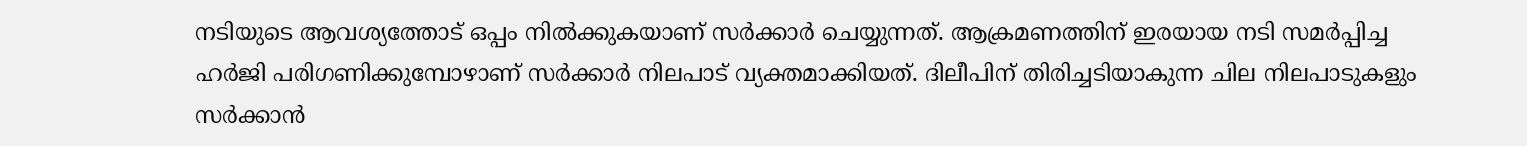നടിയുടെ ആവശ്യത്തോട് ഒപ്പം നില്‍ക്കുകയാണ് സര്‍ക്കാര്‍ ചെയ്യുന്നത്. ആക്രമണത്തിന് ഇരയായ നടി സമര്‍പ്പിച്ച ഹര്‍ജി പരിഗണിക്കുമ്പോഴാണ് സര്‍ക്കാര്‍ നിലപാട് വ്യക്തമാക്കിയത്. ദിലീപിന് തിരിച്ചടിയാകുന്ന ചില നിലപാടുകളും സര്‍ക്കാന്‍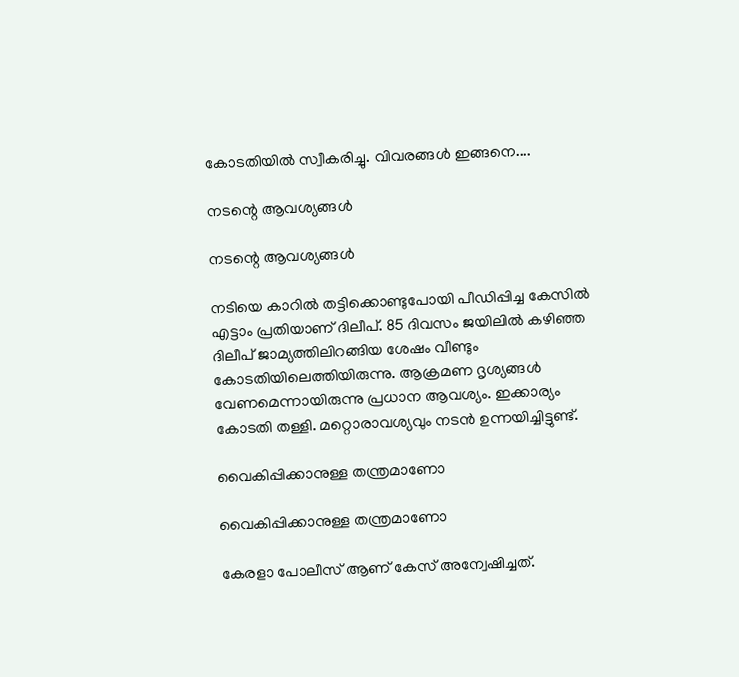കോടതിയില്‍ സ്വീകരിച്ചു. വിവരങ്ങള്‍ ഇങ്ങനെ....

നടന്റെ ആവശ്യങ്ങള്‍

നടന്റെ ആവശ്യങ്ങള്‍

നടിയെ കാറില്‍ തട്ടിക്കൊണ്ടുപോയി പീഡിപ്പിച്ച കേസില്‍ എട്ടാം പ്രതിയാണ് ദിലീപ്. 85 ദിവസം ജയിലില്‍ കഴിഞ്ഞ ദിലീപ് ജാമ്യത്തിലിറങ്ങിയ ശേഷം വീണ്ടും കോടതിയിലെത്തിയിരുന്നു. ആക്രമണ ദൃശ്യങ്ങള്‍ വേണമെന്നായിരുന്നു പ്രധാന ആവശ്യം. ഇക്കാര്യം കോടതി തള്ളി. മറ്റൊരാവശ്യവും നടന്‍ ഉന്നയിച്ചിട്ടുണ്ട്.

വൈകിപ്പിക്കാനുള്ള തന്ത്രമാണോ

വൈകിപ്പിക്കാനുള്ള തന്ത്രമാണോ

കേരളാ പോലീസ് ആണ് കേസ് അന്വേഷിച്ചത്.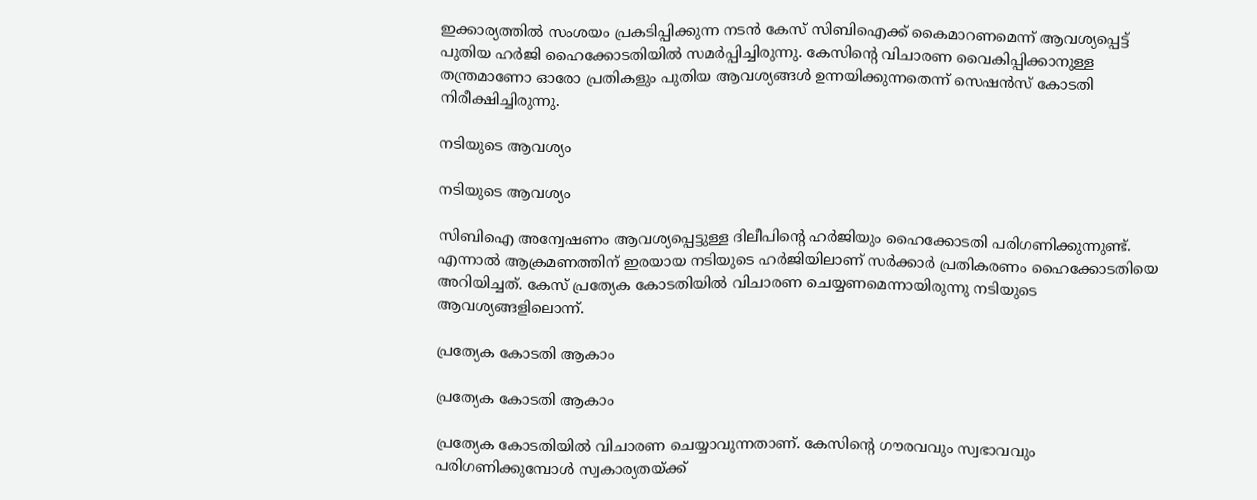ഇക്കാര്യത്തില്‍ സംശയം പ്രകടിപ്പിക്കുന്ന നടന്‍ കേസ് സിബിഐക്ക് കൈമാറണമെന്ന് ആവശ്യപ്പെട്ട് പുതിയ ഹര്‍ജി ഹൈക്കോടതിയില്‍ സമര്‍പ്പിച്ചിരുന്നു. കേസിന്റെ വിചാരണ വൈകിപ്പിക്കാനുള്ള തന്ത്രമാണോ ഓരോ പ്രതികളും പുതിയ ആവശ്യങ്ങള്‍ ഉന്നയിക്കുന്നതെന്ന് സെഷന്‍സ് കോടതി നിരീക്ഷിച്ചിരുന്നു.

നടിയുടെ ആവശ്യം

നടിയുടെ ആവശ്യം

സിബിഐ അന്വേഷണം ആവശ്യപ്പെട്ടുള്ള ദിലീപിന്റെ ഹര്‍ജിയും ഹൈക്കോടതി പരിഗണിക്കുന്നുണ്ട്. എന്നാല്‍ ആക്രമണത്തിന് ഇരയായ നടിയുടെ ഹര്‍ജിയിലാണ് സര്‍ക്കാര്‍ പ്രതികരണം ഹൈക്കോടതിയെ അറിയിച്ചത്. കേസ് പ്രത്യേക കോടതിയില്‍ വിചാരണ ചെയ്യണമെന്നായിരുന്നു നടിയുടെ ആവശ്യങ്ങളിലൊന്ന്.

പ്രത്യേക കോടതി ആകാം

പ്രത്യേക കോടതി ആകാം

പ്രത്യേക കോടതിയില്‍ വിചാരണ ചെയ്യാവുന്നതാണ്. കേസിന്റെ ഗൗരവവും സ്വഭാവവും പരിഗണിക്കുമ്പോള്‍ സ്വകാര്യതയ്ക്ക്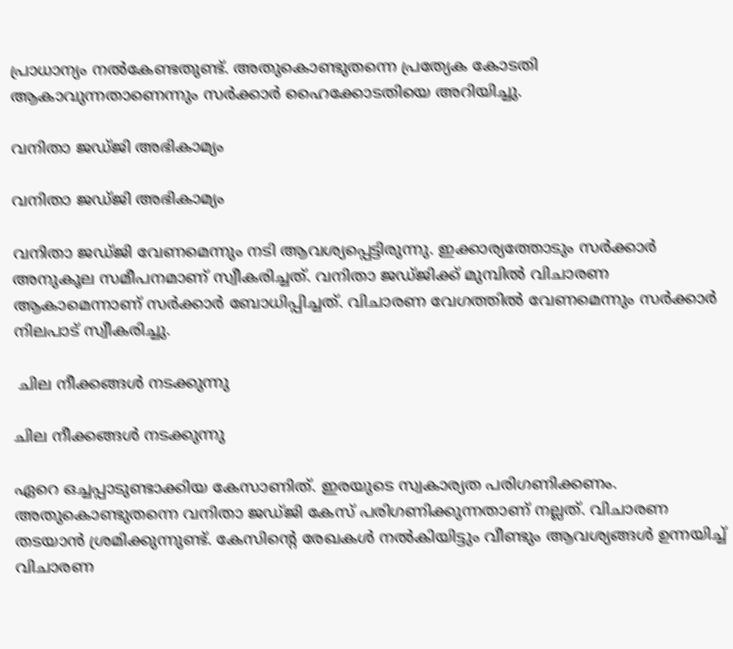പ്രാധാന്യം നല്‍കേണ്ടതുണ്ട്. അതുകൊണ്ടുതന്നെ പ്രത്യേക കോടതി ആകാവുന്നതാണെന്നും സര്‍ക്കാര്‍ ഹൈക്കോടതിയെ അറിയിച്ചു.

വനിതാ ജഡ്ജി അഭികാമ്യം

വനിതാ ജഡ്ജി അഭികാമ്യം

വനിതാ ജഡ്ജി വേണമെന്നും നടി ആവശ്യപ്പെട്ടിരുന്നു. ഇക്കാര്യത്തോടും സര്‍ക്കാര്‍ അനുകൂല സമീപനമാണ് സ്വീകരിച്ചത്. വനിതാ ജഡ്ജിക്ക് മുമ്പില്‍ വിചാരണ ആകാമെന്നാണ് സര്‍ക്കാര്‍ ബോധിപ്പിച്ചത്. വിചാരണ വേഗത്തില്‍ വേണമെന്നും സര്‍ക്കാര്‍ നിലപാട് സ്വീകരിച്ചു.

 ചില നീക്കങ്ങള്‍ നടക്കുന്നു

ചില നീക്കങ്ങള്‍ നടക്കുന്നു

ഏറെ ഒച്ചപ്പാടുണ്ടാക്കിയ കേസാണിത്. ഇരയുടെ സ്വകാര്യത പരിഗണിക്കണം. അതുകൊണ്ടുതന്നെ വനിതാ ജഡ്ജി കേസ് പരിഗണിക്കുന്നതാണ് നല്ലത്. വിചാരണ തടയാന്‍ ശ്രമിക്കുന്നുണ്ട്. കേസിന്റെ രേഖകള്‍ നല്‍കിയിട്ടും വീണ്ടും ആവശ്യങ്ങള്‍ ഉന്നയിച്ച് വിചാരണ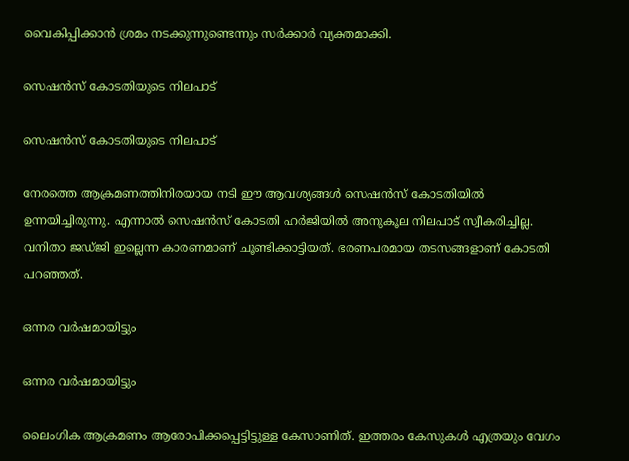വൈകിപ്പിക്കാന്‍ ശ്രമം നടക്കുന്നുണ്ടെന്നും സര്‍ക്കാര്‍ വ്യക്തമാക്കി.

സെഷന്‍സ് കോടതിയുടെ നിലപാട്

സെഷന്‍സ് കോടതിയുടെ നിലപാട്

നേരത്തെ ആക്രമണത്തിനിരയായ നടി ഈ ആവശ്യങ്ങള്‍ സെഷന്‍സ് കോടതിയില്‍ ഉന്നയിച്ചിരുന്നു. എന്നാല്‍ സെഷന്‍സ് കോടതി ഹര്‍ജിയില്‍ അനുകൂല നിലപാട് സ്വീകരിച്ചില്ല. വനിതാ ജഡ്ജി ഇല്ലെന്ന കാരണമാണ് ചൂണ്ടിക്കാട്ടിയത്. ഭരണപരമായ തടസങ്ങളാണ് കോടതി പറഞ്ഞത്.

ഒന്നര വര്‍ഷമായിട്ടും

ഒന്നര വര്‍ഷമായിട്ടും

ലൈംഗിക ആക്രമണം ആരോപിക്കപ്പെട്ടിട്ടുള്ള കേസാണിത്. ഇത്തരം കേസുകള്‍ എത്രയും വേഗം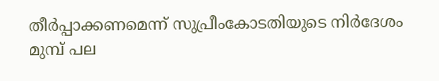തീര്‍പ്പാക്കണമെന്ന് സുപ്രീംകോടതിയുടെ നിര്‍ദേശം മുമ്പ് പല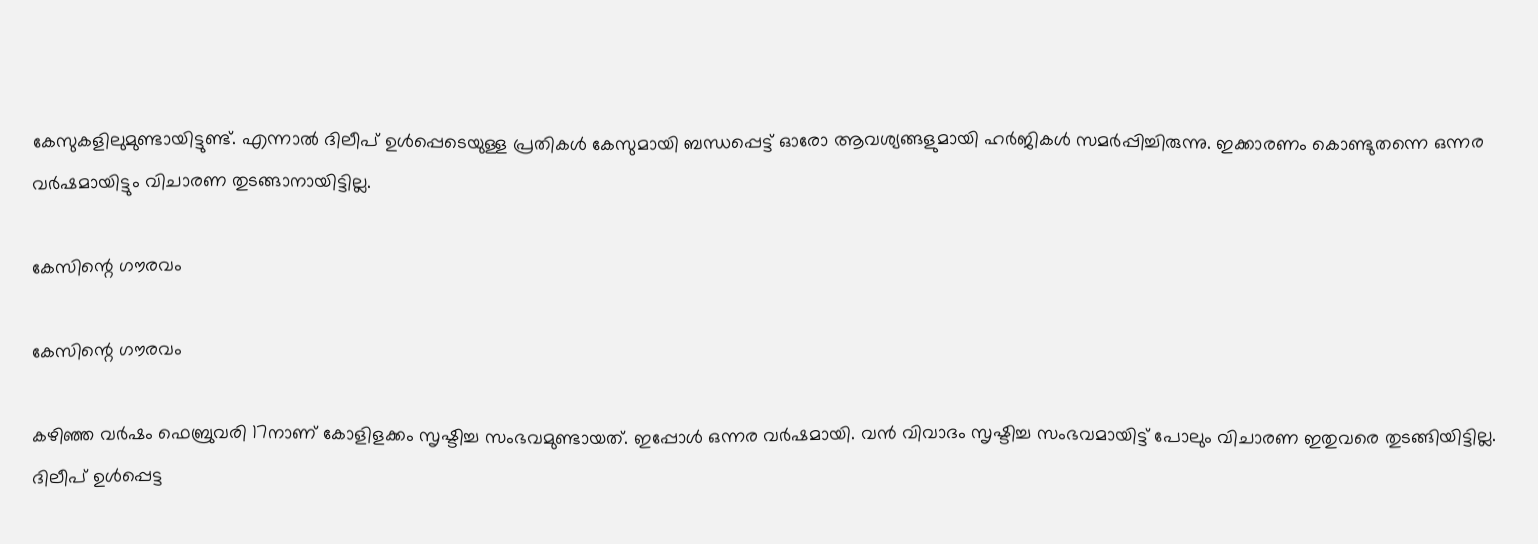കേസുകളിലുമുണ്ടായിട്ടുണ്ട്. എന്നാല്‍ ദിലീപ് ഉള്‍പ്പെടെയുള്ള പ്രതികള്‍ കേസുമായി ബന്ധപ്പെട്ട് ഓരോ ആവശ്യങ്ങളുമായി ഹര്‍ജികള്‍ സമര്‍പ്പിച്ചിരുന്നു. ഇക്കാരണം കൊണ്ടുതന്നെ ഒന്നര വര്‍ഷമായിട്ടും വിചാരണ തുടങ്ങാനായിട്ടില്ല.

കേസിന്റെ ഗൗരവം

കേസിന്റെ ഗൗരവം

കഴിഞ്ഞ വര്‍ഷം ഫെബ്രുവരി 17നാണ് കോളിളക്കം സൃഷ്ടിച്ച സംഭവമുണ്ടായത്. ഇപ്പോള്‍ ഒന്നര വര്‍ഷമായി. വന്‍ വിവാദം സൃഷ്ടിച്ച സംഭവമായിട്ട് പോലും വിചാരണ ഇതുവരെ തുടങ്ങിയിട്ടില്ല. ദിലീപ് ഉള്‍പ്പെട്ട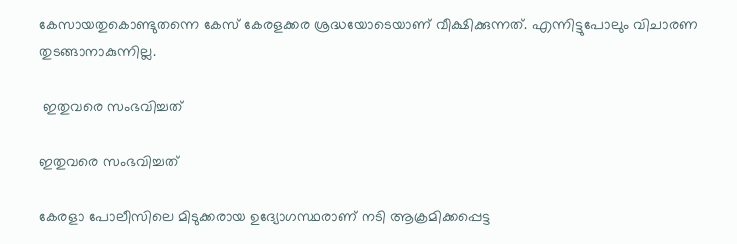കേസായതുകൊണ്ടുതന്നെ കേസ് കേരളക്കര ശ്രദ്ധയോടെയാണ് വീക്ഷിക്കുന്നത്. എന്നിട്ടുപോലും വിചാരണ തുടങ്ങാനാകുന്നില്ല.

 ഇതുവരെ സംഭവിച്ചത്

ഇതുവരെ സംഭവിച്ചത്

കേരളാ പോലീസിലെ മിടുക്കരായ ഉദ്യോഗസ്ഥരാണ് നടി ആക്രമിക്കപ്പെട്ട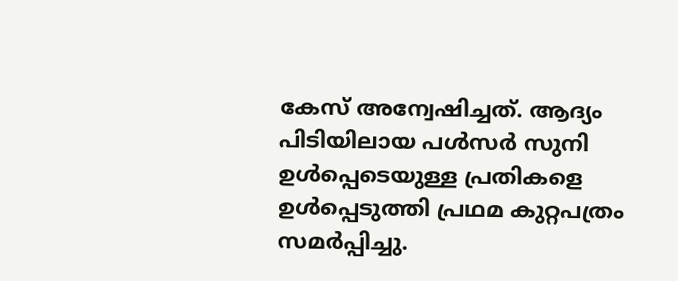കേസ് അന്വേഷിച്ചത്. ആദ്യം പിടിയിലായ പള്‍സര്‍ സുനി ഉള്‍പ്പെടെയുള്ള പ്രതികളെ ഉള്‍പ്പെടുത്തി പ്രഥമ കുറ്റപത്രം സമര്‍പ്പിച്ചു.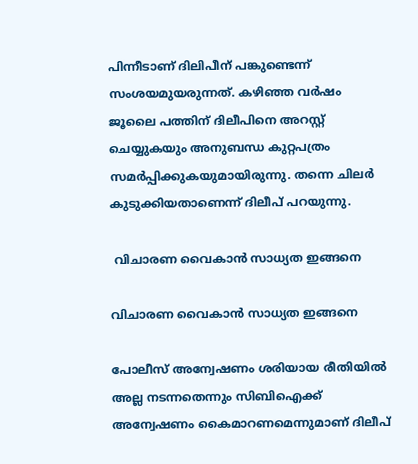പിന്നീടാണ് ദിലിപീന് പങ്കുണ്ടെന്ന് സംശയമുയരുന്നത്. കഴിഞ്ഞ വര്‍ഷം ജൂലൈ പത്തിന് ദിലീപിനെ അറസ്റ്റ് ചെയ്യുകയും അനുബന്ധ കുറ്റപത്രം സമര്‍പ്പിക്കുകയുമായിരുന്നു. തന്നെ ചിലര്‍ കുടുക്കിയതാണെന്ന് ദിലീപ് പറയുന്നു.

 വിചാരണ വൈകാന്‍ സാധ്യത ഇങ്ങനെ

വിചാരണ വൈകാന്‍ സാധ്യത ഇങ്ങനെ

പോലീസ് അന്വേഷണം ശരിയായ രീതിയില്‍ അല്ല നടന്നതെന്നും സിബിഐക്ക് അന്വേഷണം കൈമാറണമെന്നുമാണ് ദിലീപ്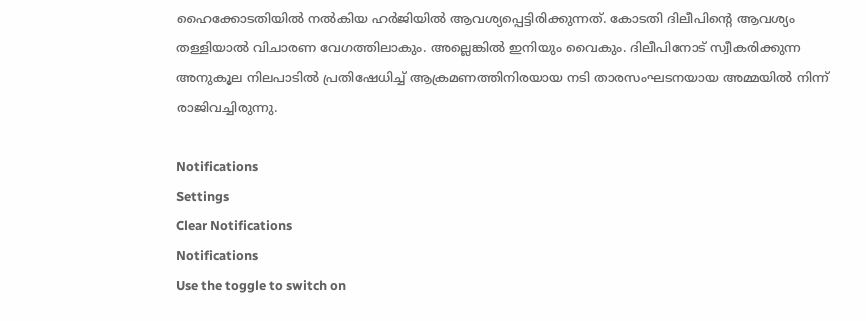ഹൈക്കോടതിയില്‍ നല്‍കിയ ഹര്‍ജിയില്‍ ആവശ്യപ്പെട്ടിരിക്കുന്നത്. കോടതി ദിലീപിന്റെ ആവശ്യം തള്ളിയാല്‍ വിചാരണ വേഗത്തിലാകും. അല്ലെങ്കില്‍ ഇനിയും വൈകും. ദിലീപിനോട് സ്വീകരിക്കുന്ന അനുകൂല നിലപാടില്‍ പ്രതിഷേധിച്ച് ആക്രമണത്തിനിരയായ നടി താരസംഘടനയായ അമ്മയില്‍ നിന്ന് രാജിവച്ചിരുന്നു.

Notifications
Settings
Clear Notifications
Notifications
Use the toggle to switch on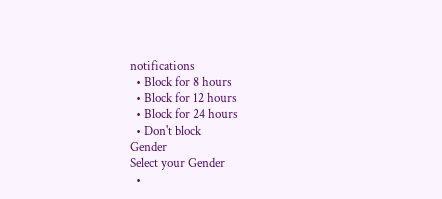notifications
  • Block for 8 hours
  • Block for 12 hours
  • Block for 24 hours
  • Don't block
Gender
Select your Gender
  •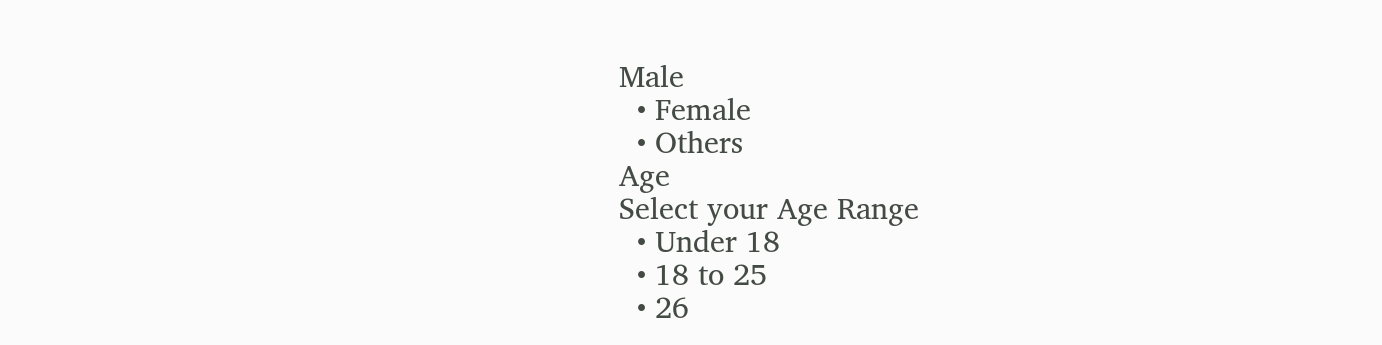Male
  • Female
  • Others
Age
Select your Age Range
  • Under 18
  • 18 to 25
  • 26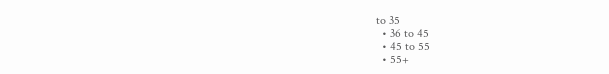to 35
  • 36 to 45
  • 45 to 55
  • 55+